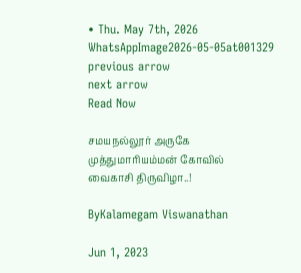• Thu. May 7th, 2026
WhatsAppImage2026-05-05at001329
previous arrow
next arrow
Read Now

சமயநல்லூர் அருகே முத்துமாரியம்மன் கோவில் வைகாசி திருவிழா..!

ByKalamegam Viswanathan

Jun 1, 2023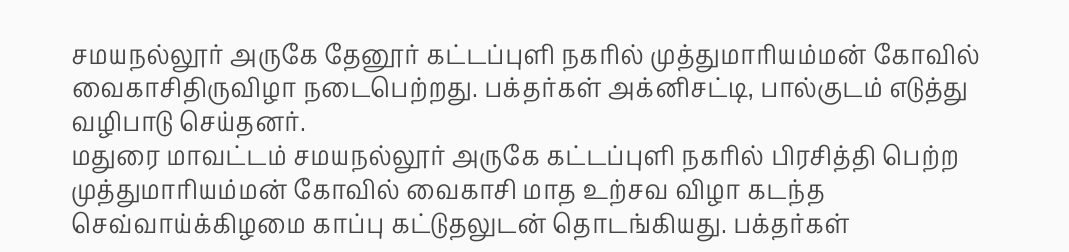சமயநல்லூர் அருகே தேனூர் கட்டப்புளி நகரில் முத்துமாரியம்மன் கோவில் வைகாசிதிருவிழா நடைபெற்றது. பக்தர்கள் அக்னிசட்டி, பால்குடம் எடுத்து வழிபாடு செய்தனர்.
மதுரை மாவட்டம் சமயநல்லூர் அருகே கட்டப்புளி நகரில் பிரசித்தி பெற்ற முத்துமாரியம்மன் கோவில் வைகாசி மாத உற்சவ விழா கடந்த செவ்வாய்க்கிழமை காப்பு கட்டுதலுடன் தொடங்கியது. பக்தர்கள்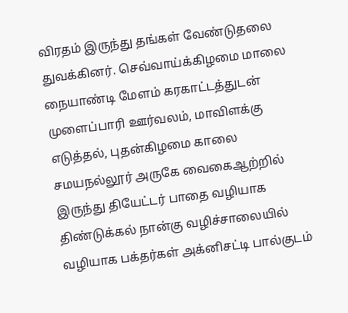விரதம் இருந்து தங்கள் வேண்டுதலை துவக்கினர். செவ்வாய்க்கிழமை மாலை நையாண்டி மேளம் கரகாட்டத்துடன் முளைப்பாரி ஊர்வலம், மாவிளக்கு எடுத்தல், புதன்கிழமை காலை சமயநல்லூர் அருகே வைகைஆற்றில் இருந்து தியேட்டர் பாதை வழியாக திண்டுக்கல் நான்கு வழிச்சாலையில் வழியாக பக்தர்கள் அக்னிசட்டி பால்குடம்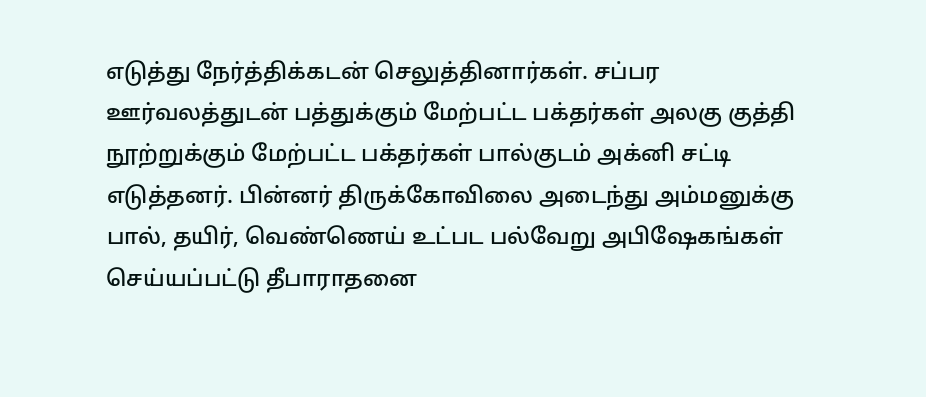எடுத்து நேர்த்திக்கடன் செலுத்தினார்கள். சப்பர ஊர்வலத்துடன் பத்துக்கும் மேற்பட்ட பக்தர்கள் அலகு குத்தி நூற்றுக்கும் மேற்பட்ட பக்தர்கள் பால்குடம் அக்னி சட்டி எடுத்தனர். பின்னர் திருக்கோவிலை அடைந்து அம்மனுக்கு பால், தயிர், வெண்ணெய் உட்பட பல்வேறு அபிஷேகங்கள் செய்யப்பட்டு தீபாராதனை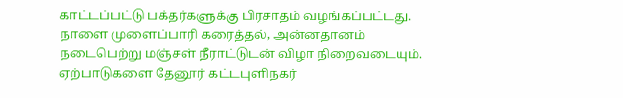காட்டப்பட்டு பக்தர்களுக்கு பிரசாதம் வழங்கப்பட்டது. நாளை முளைப்பாரி கரைத்தல், அன்னதானம் நடைபெற்று மஞ்சள் நீராட்டுடன் விழா நிறைவடையும். ஏற்பாடுகளை தேனூர் கட்டபுளிநகர்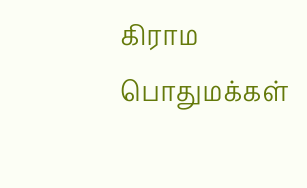கிராம பொதுமக்கள்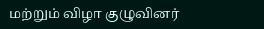மற்றும் விழா குழுவினர்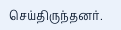செய்திருந்தனர்.